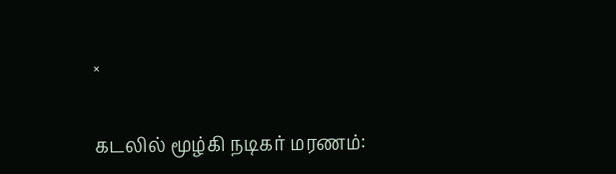×

கடலில் மூழ்கி நடிகர் மரணம்: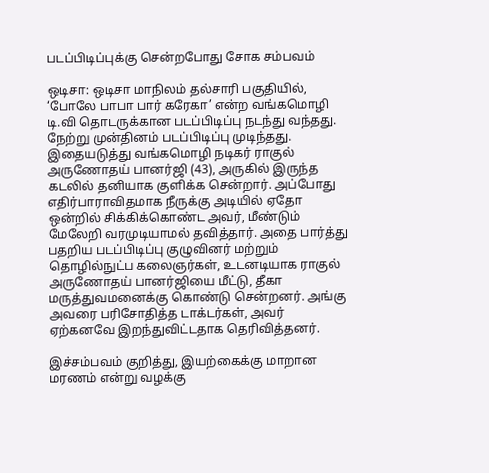படப்பிடிப்புக்கு சென்றபோது சோக சம்பவம்

ஒடிசா: ஒடிசா மாநிலம் தல்சாரி பகுதியில், ‘போலே பாபா பார் கரேகா’ என்ற வங்கமொழி டி.வி தொடருக்கான படப்பிடிப்பு நடந்து வந்தது. நேற்று முன்தினம் படப்பிடிப்பு முடிந்தது. இதையடுத்து வங்கமொழி நடிகர் ராகுல் அருணோதய் பானர்ஜி (43), அருகில் இருந்த கடலில் தனியாக குளிக்க சென்றார். அப்போது எதிர்பாராவிதமாக நீருக்கு அடியில் ஏதோ ஒன்றில் சிக்கிக்கொண்ட அவர், மீண்டும் மேலேறி வரமுடியாமல் தவித்தார். அதை பார்த்து பதறிய படப்பிடிப்பு குழுவினர் மற்றும் தொழில்நுட்ப கலைஞர்கள், உடனடியாக ராகுல் அருணோதய் பானர்ஜியை மீட்டு, தீகா மருத்துவமனைக்கு கொண்டு சென்றனர். அங்கு அவரை பரிசோதித்த டாக்டர்கள், அவர் ஏற்கனவே இறந்துவிட்டதாக தெரிவித்தனர்.

இச்சம்பவம் குறித்து, இயற்கைக்கு மாறான மரணம் என்று வழக்கு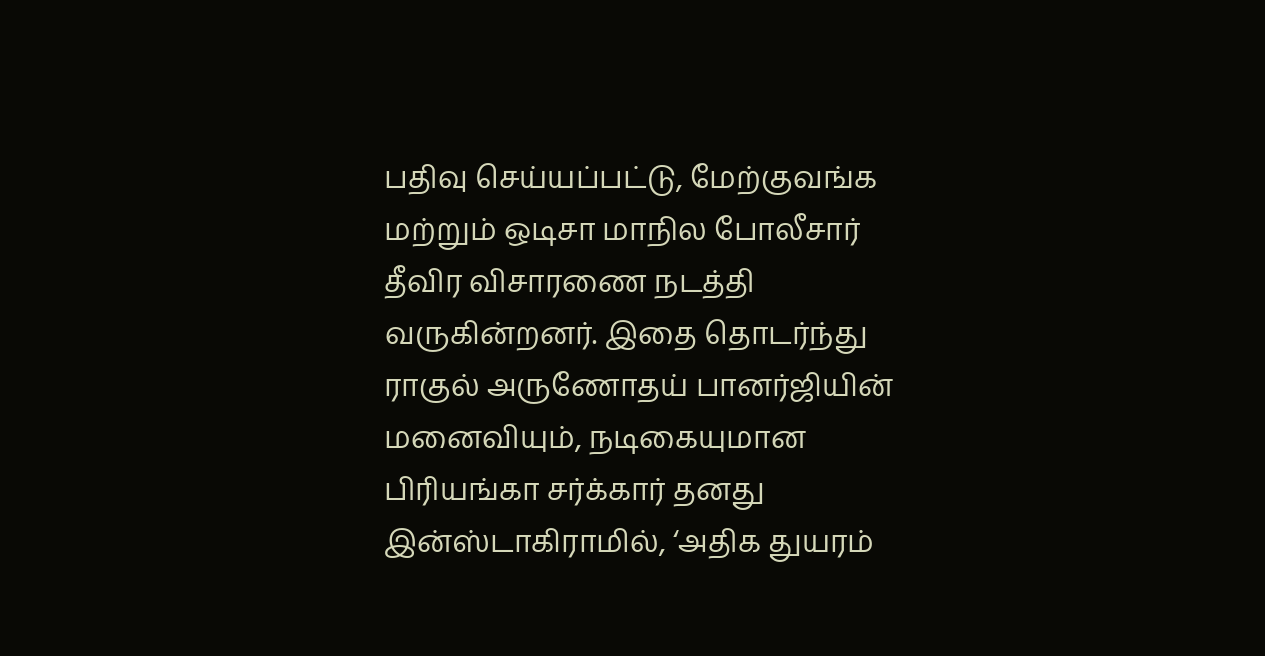பதிவு செய்யப்பட்டு, மேற்குவங்க மற்றும் ஒடிசா மாநில போலீசார் தீவிர விசாரணை நடத்தி வருகின்றனர். இதை தொடர்ந்து ராகுல் அருணோதய் பானர்ஜியின் மனைவியும், நடிகையுமான பிரியங்கா சர்க்கார் தனது இன்ஸ்டாகிராமில், ‘அதிக துயரம்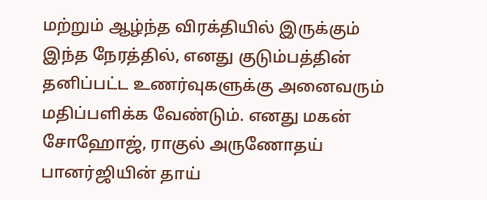மற்றும் ஆழ்ந்த விரக்தியில் இருக்கும் இந்த நேரத்தில், எனது குடும்பத்தின் தனிப்பட்ட உணர்வுகளுக்கு அனைவரும் மதிப்பளிக்க வேண்டும். எனது மகன் சோஹோஜ், ராகுல் அருணோதய் பானர்ஜியின் தாய்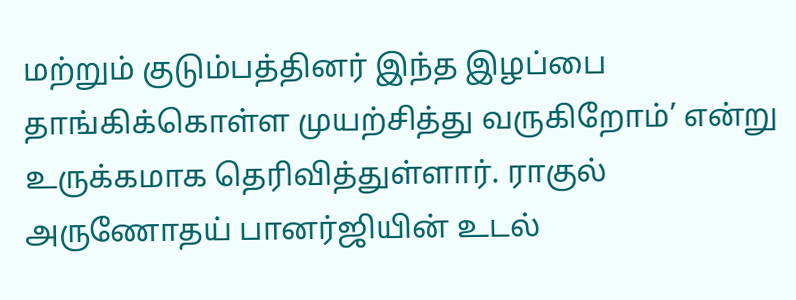மற்றும் குடும்பத்தினர் இந்த இழப்பை தாங்கிக்கொள்ள முயற்சித்து வருகிறோம்’ என்று உருக்கமாக தெரிவித்துள்ளார். ராகுல் அருணோதய் பானர்ஜியின் உடல்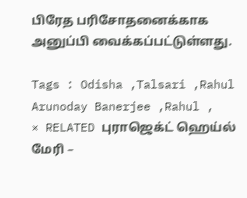பிரேத பரிசோதனைக்காக அனுப்பி வைக்கப்பட்டுள்ளது.

Tags : Odisha ,Talsari ,Rahul Arunoday Banerjee ,Rahul ,
× RELATED புராஜெக்ட் ஹெய்ல் மேரி –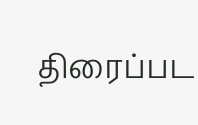திரைப்பட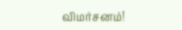விமர்சனம்!